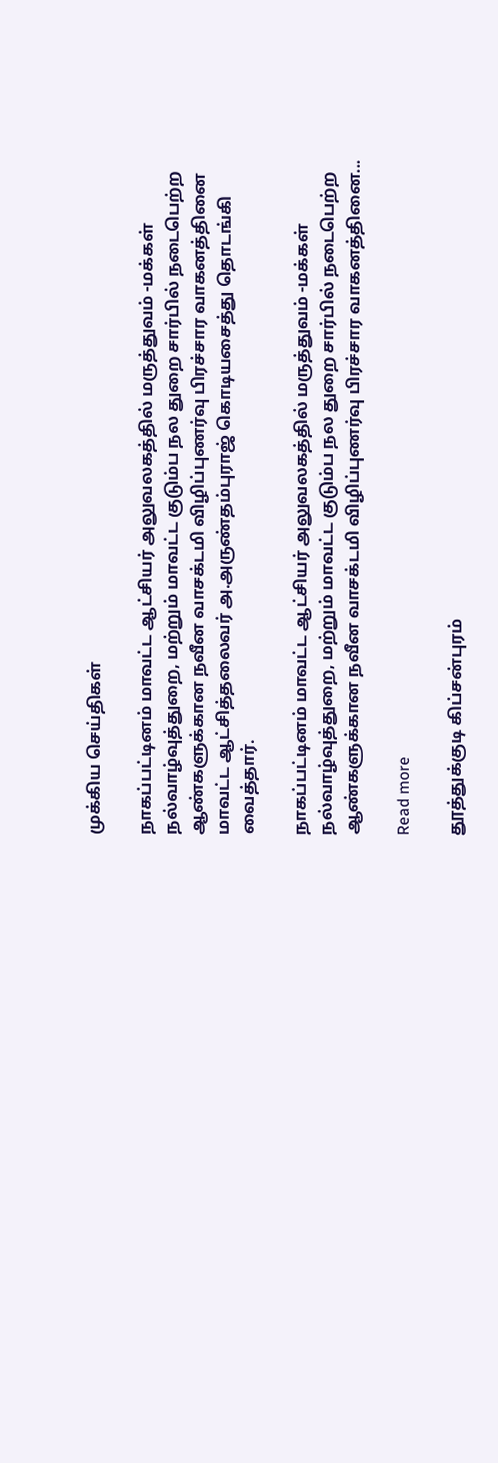முக்கிய செய்திகள்

நாகப்பட்டினம் மாவட்ட ஆட்சியர் அலுவலகத்தில் மருத்துவம் -மக்கள் நல்வாழ்வுத்துறை, மற்றும் மாவட்ட குடும்ப நல துறை சார்பில் நடைபெற்ற ஆண்களுக்கான நவீன வாசக்டமி விழிப்புணர்வு பிரச்சார வாகனத்தினை மாவட்ட ஆட்சித்தலைவர் அ.அருண்தம்புராஜ் கொடியசைத்து தொடங்கி வைத்தார்.

நாகப்பட்டினம் மாவட்ட ஆட்சியர் அலுவலகத்தில் மருத்துவம் -மக்கள் நல்வாழ்வுத்துறை, மற்றும் மாவட்ட குடும்ப நல துறை சார்பில் நடைபெற்ற ஆண்களுக்கான நவீன வாசக்டமி விழிப்புணர்வு பிரச்சார வாகனத்தினை...

Read more

தூத்துக்குடி கிப்சன்புரம்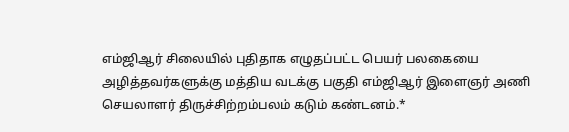எம்ஜிஆர் சிலையில் புதிதாக எழுதப்பட்ட பெயர் பலகையை அழித்தவர்களுக்கு மத்திய வடக்கு பகுதி எம்ஜிஆர் இளைஞர் அணி செயலாளர் திருச்சிற்றம்பலம் கடும் கண்டனம்.*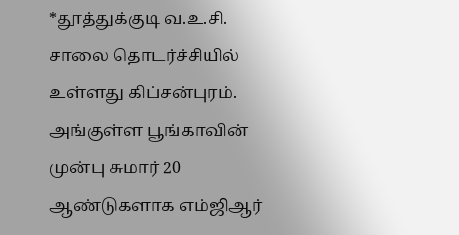*தூத்துக்குடி வ.உ.சி. சாலை தொடர்ச்சியில் உள்ளது கிப்சன்புரம். அங்குள்ள பூங்காவின் முன்பு சுமார் 20 ஆண்டுகளாக எம்ஜிஆர்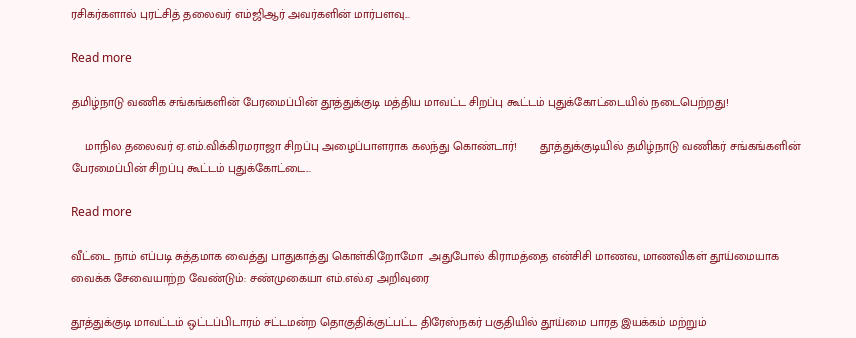ரசிகர்களால் புரட்சித் தலைவர் எம்ஜிஆர் அவர்களின் மார்பளவு...

Read more

தமிழ்நாடு வணிக சங்கங்களின் பேரமைப்பின் தூத்துக்குடி மத்திய மாவட்ட சிறப்பு கூட்டம் புதுக்கோட்டையில் நடைபெற்றது!

    மாநில தலைவர் ஏ.எம்.விக்கிரமராஜா சிறப்பு அழைப்பாளராக கலந்து கொண்டார்!       தூத்துக்குடியில் தமிழ்நாடு வணிகர் சங்கங்களின் பேரமைப்பின் சிறப்பு கூட்டம் புதுக்கோட்டை...

Read more

வீட்டை நாம் எப்படி சுத்தமாக வைத்து பாதுகாத்து கொள்கிறோமோ  அதுபோல் கிராமத்தை என்சிசி மாணவ, மாணவிகள் தூய்மையாக வைக்க சேவையாற்ற வேண்டும்: சண்முகையா எம்.எல்.ஏ அறிவுரை

தூத்துக்குடி மாவட்டம் ஒட்டப்பிடாரம் சட்டமன்ற தொகுதிக்குட்பட்ட திரேஸ்நகர் பகுதியில் தூய்மை பாரத இயக்கம் மற்றும்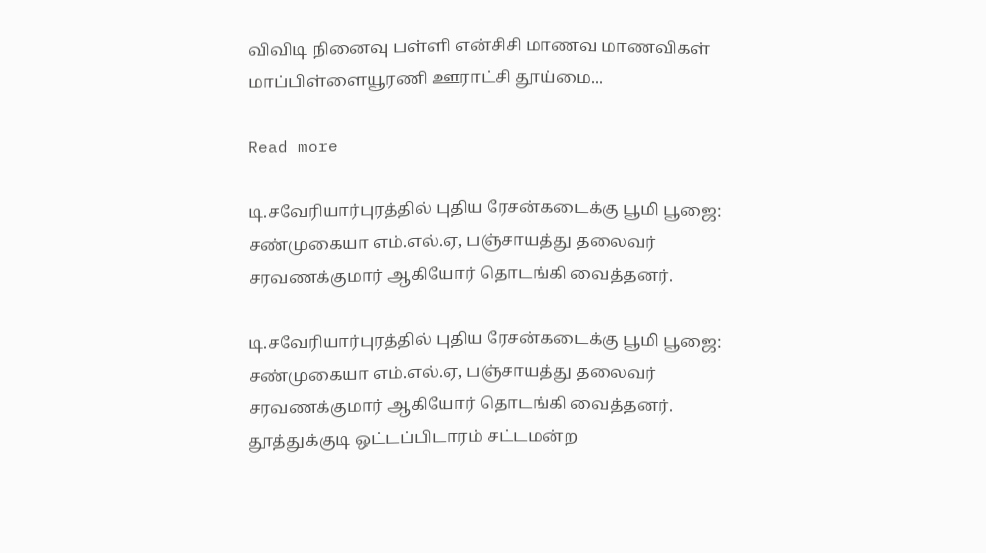விவிடி நினைவு பள்ளி என்சிசி மாணவ மாணவிகள் மாப்பிள்ளையூரணி ஊராட்சி தூய்மை...

Read more

டி.சவேரியார்புரத்தில் புதிய ரேசன்கடைக்கு பூமி பூஜை: சண்முகையா எம்.எல்.ஏ, பஞ்சாயத்து தலைவர் சரவணக்குமார் ஆகியோர் தொடங்கி வைத்தனர்.

டி.சவேரியார்புரத்தில் புதிய ரேசன்கடைக்கு பூமி பூஜை: சண்முகையா எம்.எல்.ஏ, பஞ்சாயத்து தலைவர் சரவணக்குமார் ஆகியோர் தொடங்கி வைத்தனர். தூத்துக்குடி ஒட்டப்பிடாரம் சட்டமன்ற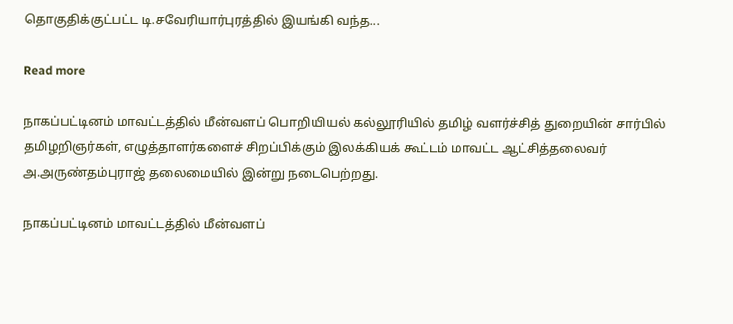தொகுதிக்குட்பட்ட டி.சவேரியார்புரத்தில் இயங்கி வந்த...

Read more

நாகப்பட்டினம் மாவட்டத்தில் மீன்வளப் பொறியியல் கல்லூரியில் தமிழ் வளர்ச்சித் துறையின் சார்பில் தமிழறிஞர்கள், எழுத்தாளர்களைச் சிறப்பிக்கும் இலக்கியக் கூட்டம் மாவட்ட ஆட்சித்தலைவர் அ.அருண்தம்புராஜ் தலைமையில் இன்று நடைபெற்றது.

நாகப்பட்டினம் மாவட்டத்தில் மீன்வளப்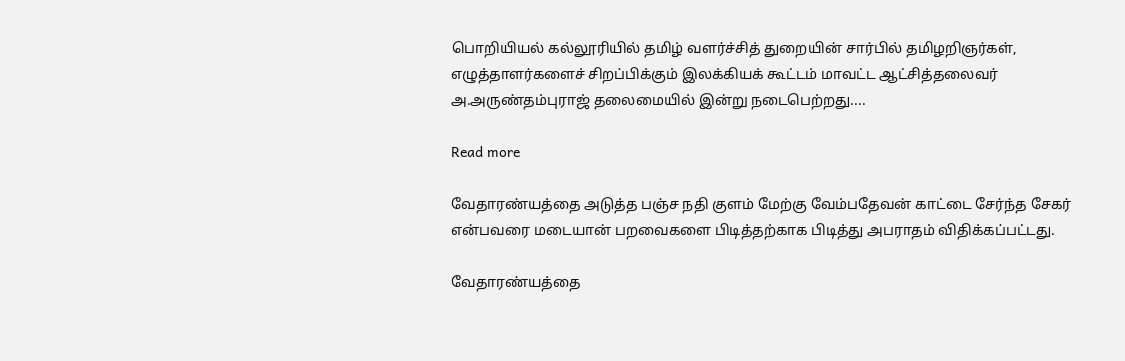பொறியியல் கல்லூரியில் தமிழ் வளர்ச்சித் துறையின் சார்பில் தமிழறிஞர்கள், எழுத்தாளர்களைச் சிறப்பிக்கும் இலக்கியக் கூட்டம் மாவட்ட ஆட்சித்தலைவர் அ.அருண்தம்புராஜ் தலைமையில் இன்று நடைபெற்றது....

Read more

வேதாரண்யத்தை அடுத்த பஞ்ச நதி குளம் மேற்கு வேம்பதேவன் காட்டை சேர்ந்த சேகர் என்பவரை மடையான் பறவைகளை பிடித்தற்காக பிடித்து அபராதம் விதிக்கப்பட்டது.

வேதாரண்யத்தை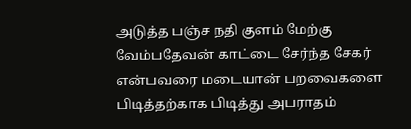அடுத்த பஞ்ச நதி குளம் மேற்கு வேம்பதேவன் காட்டை சேர்ந்த சேகர் என்பவரை மடையான் பறவைகளை பிடித்தற்காக பிடித்து அபராதம்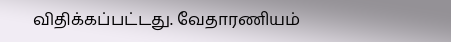விதிக்கப்பட்டது. வேதாரணியம்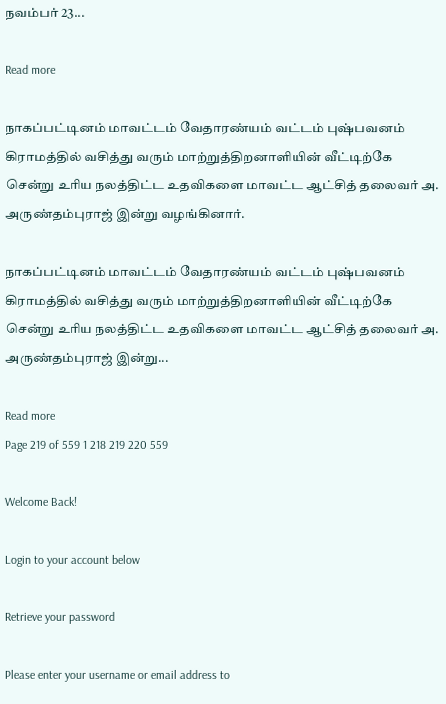நவம்பர் 23...

Read more

நாகப்பட்டினம் மாவட்டம் வேதாரண்யம் வட்டம் புஷ்பவனம் கிராமத்தில் வசித்து வரும் மாற்றுத்திறனாளியின் வீட்டிற்கே சென்று உரிய நலத்திட்ட உதவிகளை மாவட்ட ஆட்சித் தலைவர் அ. அருண்தம்புராஜ் இன்று வழங்கினார்.

நாகப்பட்டினம் மாவட்டம் வேதாரண்யம் வட்டம் புஷ்பவனம் கிராமத்தில் வசித்து வரும் மாற்றுத்திறனாளியின் வீட்டிற்கே சென்று உரிய நலத்திட்ட உதவிகளை மாவட்ட ஆட்சித் தலைவர் அ. அருண்தம்புராஜ் இன்று...

Read more
Page 219 of 559 1 218 219 220 559

Welcome Back!

Login to your account below

Retrieve your password

Please enter your username or email address to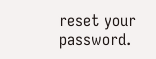reset your password.